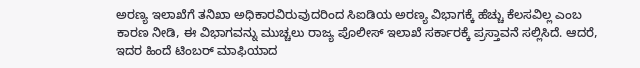ಅರಣ್ಯ ಇಲಾಖೆಗೆ ತನಿಖಾ ಅಧಿಕಾರವಿರುವುದರಿಂದ ಸಿಐಡಿಯ ಅರಣ್ಯ ವಿಭಾಗಕ್ಕೆ ಹೆಚ್ಚು ಕೆಲಸವಿಲ್ಲ ಎಂಬ ಕಾರಣ ನೀಡಿ, ಈ ವಿಭಾಗವನ್ನು ಮುಚ್ಚಲು ರಾಜ್ಯ ಪೊಲೀಸ್ ಇಲಾಖೆ ಸರ್ಕಾರಕ್ಕೆ ಪ್ರಸ್ತಾವನೆ ಸಲ್ಲಿಸಿದೆ. ಆದರೆ, ಇದರ ಹಿಂದೆ ಟಿಂಬರ್ ಮಾಫಿಯಾದ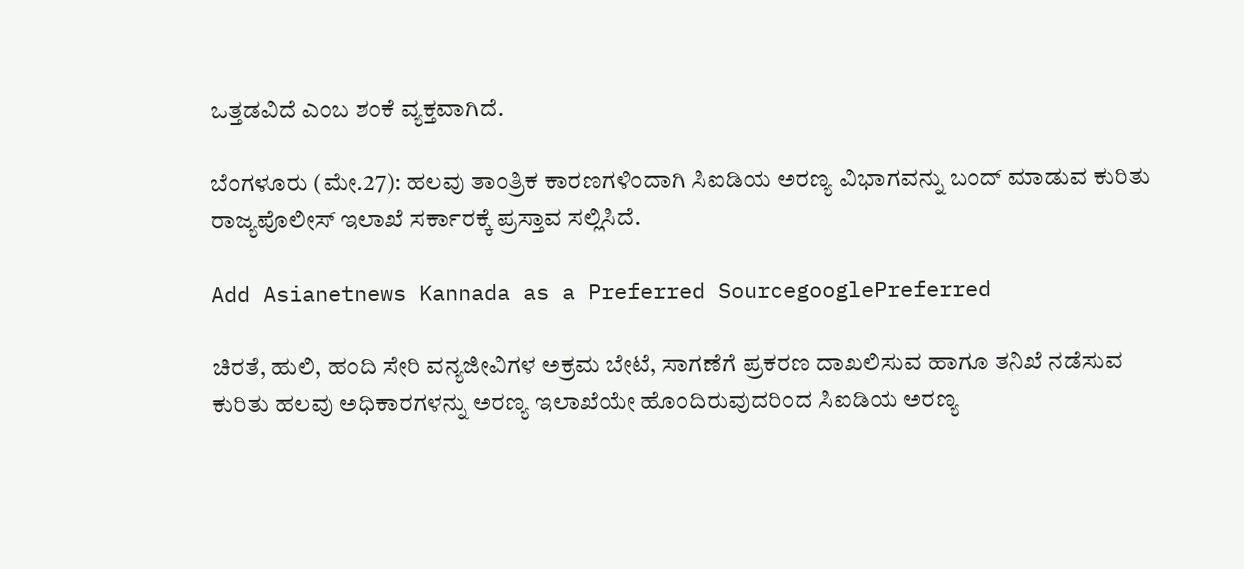ಒತ್ತಡವಿದೆ ಎಂಬ ಶಂಕೆ ವ್ಯಕ್ತವಾಗಿದೆ.

ಬೆಂಗಳೂರು (ಮೇ.27): ಹಲವು ತಾಂತ್ರಿಕ ಕಾರಣಗಳಿಂದಾಗಿ ಸಿಐಡಿಯ ಅರಣ್ಯ ವಿಭಾಗವನ್ನು ಬಂದ್ ಮಾಡುವ ಕುರಿತು ರಾಜ್ಯಪೊಲೀಸ್ ಇಲಾಖೆ ಸರ್ಕಾರಕ್ಕೆ ಪ್ರಸ್ತಾವ ಸಲ್ಲಿಸಿದೆ.

Add Asianetnews Kannada as a Preferred SourcegooglePreferred

ಚಿರತೆ, ಹುಲಿ, ಹಂದಿ ಸೇರಿ ವನ್ಯಜೀವಿಗಳ ಅಕ್ರಮ ಬೇಟೆ, ಸಾಗಣೆಗೆ ಪ್ರಕರಣ ದಾಖಲಿಸುವ ಹಾಗೂ ತನಿಖೆ ನಡೆಸುವ ಕುರಿತು ಹಲವು ಅಧಿಕಾರಗಳನ್ನು ಅರಣ್ಯ ಇಲಾಖೆಯೇ ಹೊಂದಿರುವುದರಿಂದ ಸಿಐಡಿಯ ಅರಣ್ಯ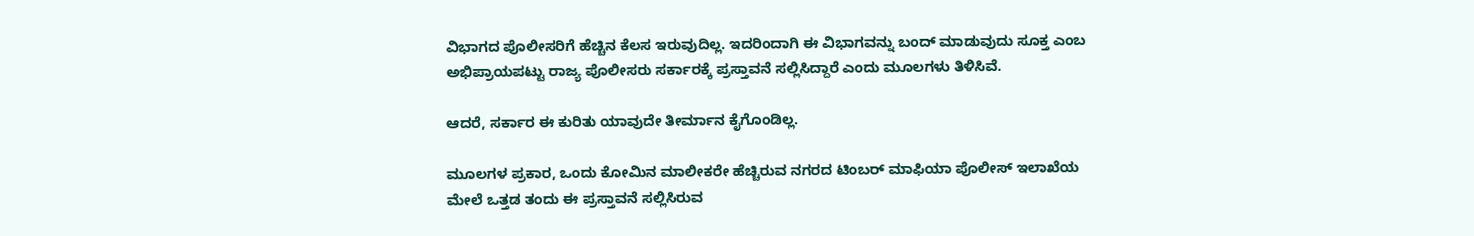ವಿಭಾಗದ ಪೊಲೀಸರಿಗೆ ಹೆಚ್ಚಿನ ಕೆಲಸ ಇರುವುದಿಲ್ಲ. ಇದರಿಂದಾಗಿ ಈ ವಿಭಾಗವನ್ನು ಬಂದ್ ಮಾಡುವುದು ಸೂಕ್ತ ಎಂಬ ಅಭಿಪ್ರಾಯಪಟ್ಟು ರಾಜ್ಯ ಪೊಲೀಸರು ಸರ್ಕಾರಕ್ಕೆ ಪ್ರಸ್ತಾವನೆ ಸಲ್ಲಿಸಿದ್ದಾರೆ ಎಂದು ಮೂಲಗಳು ತಿಳಿಸಿವೆ.

ಆದರೆ, ಸರ್ಕಾರ ಈ ಕುರಿತು ಯಾವುದೇ ತೀರ್ಮಾನ ಕೈಗೊಂಡಿಲ್ಲ.

ಮೂಲಗಳ ಪ್ರಕಾರ, ಒಂದು ಕೋಮಿನ ಮಾಲೀಕರೇ ಹೆಚ್ಚಿರುವ ನಗರದ ಟಿಂಬರ್ ಮಾಫಿಯಾ ಪೊಲೀಸ್ ಇಲಾಖೆಯ ಮೇಲೆ ಒತ್ತಡ ತಂದು ಈ ಪ್ರಸ್ತಾವನೆ ಸಲ್ಲಿಸಿರುವ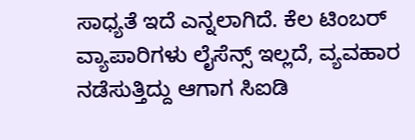ಸಾಧ್ಯತೆ ಇದೆ ಎನ್ನಲಾಗಿದೆ. ಕೆಲ ಟಿಂಬರ್ ವ್ಯಾಪಾರಿಗಳು ಲೈಸೆನ್ಸ್ ಇಲ್ಲದೆ, ವ್ಯವಹಾರ ನಡೆಸುತ್ತಿದ್ದು ಆಗಾಗ ಸಿಐಡಿ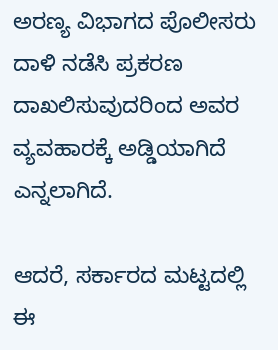ಅರಣ್ಯ ವಿಭಾಗದ ಪೊಲೀಸರು ದಾಳಿ ನಡೆಸಿ ಪ್ರಕರಣ ದಾಖಲಿಸುವುದರಿಂದ ಅವರ ವ್ಯವಹಾರಕ್ಕೆ ಅಡ್ಡಿಯಾಗಿದೆ ಎನ್ನಲಾಗಿದೆ.

ಆದರೆ, ಸರ್ಕಾರದ ಮಟ್ಟದಲ್ಲಿ ಈ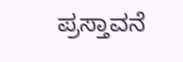ಪ್ರಸ್ತಾವನೆ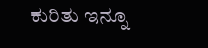ಕುರಿತು ಇನ್ನೂ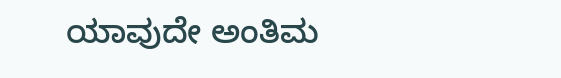ಯಾವುದೇ ಅಂತಿಮ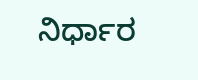ನಿರ್ಧಾರ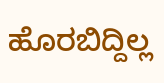ಹೊರಬಿದ್ದಿಲ್ಲ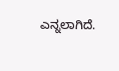ಎನ್ನಲಾಗಿದೆ.